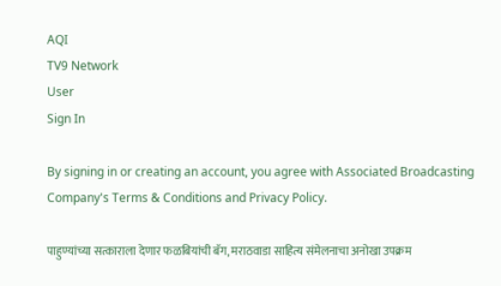AQI
TV9 Network
User
Sign In

By signing in or creating an account, you agree with Associated Broadcasting Company's Terms & Conditions and Privacy Policy.

पाहुण्यांच्या सत्काराला देणार फळबियांची बॅग, मराठवाडा साहित्य संमेलनाचा अनोखा उपक्रम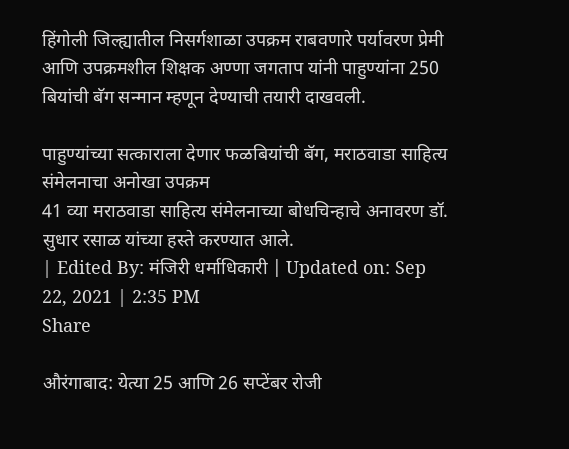हिंगोली जिल्ह्यातील निसर्गशाळा उपक्रम राबवणारे पर्यावरण प्रेमी आणि उपक्रमशील शिक्षक अण्णा जगताप यांनी पाहुण्यांना 250 बियांची बॅग सन्मान म्हणून देण्याची तयारी दाखवली.

पाहुण्यांच्या सत्काराला देणार फळबियांची बॅग, मराठवाडा साहित्य संमेलनाचा अनोखा उपक्रम
41 व्या मराठवाडा साहित्य संमेलनाच्या बोधचिन्हाचे अनावरण डॉ. सुधार रसाळ यांच्या हस्ते करण्यात आले.
| Edited By: मंजिरी धर्माधिकारी | Updated on: Sep 22, 2021 | 2:35 PM
Share

औरंगाबाद: येत्या 25 आणि 26 सप्टेंबर रोजी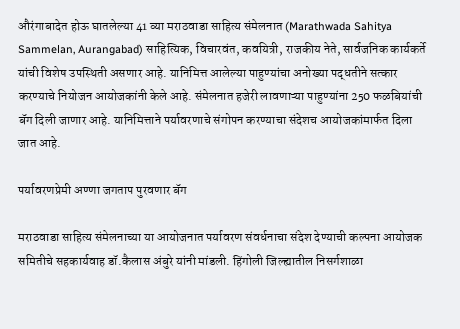औरंगाबादेत होऊ घातलेल्या 41 व्या मराठवाडा साहित्य संमेलनात (Marathwada Sahitya Sammelan, Aurangabad) साहित्यिक, विचारवंत, कवयित्री, राजकीय नेते, सार्वजनिक कार्यकर्ते यांची विशेष उपस्थिती असणार आहे. यानिमित्त आलेल्या पाहुण्यांचा अनोख्या पद्धतीने सत्कार करण्याचे नियोजन आयोजकांनी केले आहे. संमेलनात हजेरी लावणाऱ्या पाहुण्यांना 250 फळबियांची बॅग दिली जाणार आहे. यानिमित्ताने पर्यावरणाचे संगोपन करण्याचा संदेशच आयोजकांमार्फत दिला जात आहे.

पर्यावरणप्रेमी अण्णा जगताप पुरवणार बॅग

मराठवाडा साहित्य संमेलनाच्या या आयोजनात पर्यावरण संवर्धनाचा संदेश देण्याची कल्पना आयोजक समितीचे सहकार्यवाह डॉ.कैलास अंबुरे यांनी मांडली. हिंगोली जिल्ह्यातील निसर्गशाळा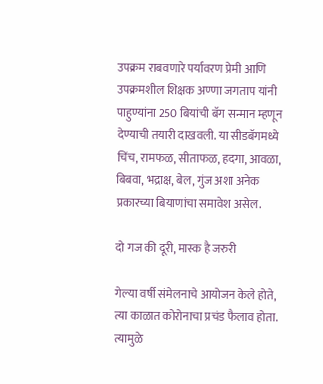उपक्रम राबवणारे पर्यावरण प्रेमी आणि उपक्रमशील शिक्षक अण्णा जगताप यांनी पाहुण्यांना 250 बियांची बॅग सन्मान म्हणून देण्याची तयारी दाखवली. या सीडबॅगमध्ये चिंच, रामफळ, सीताफळ, हदगा, आवळा, बिबवा, भद्राक्ष, बेल, गुंज अशा अनेक प्रकारच्या बियाणांचा समावेश असेल.

दो गज की दूरी, मास्क है जरुरी

गेल्या वर्षी संमेलनाचे आयोजन केले होते, त्या काळात कोरोनाचा प्रचंड फैलाव होता. त्यामुळे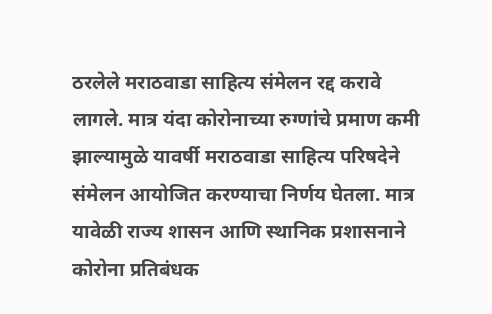ठरलेले मराठवाडा साहित्य संमेलन रद्द करावे लागले. मात्र यंदा कोरोनाच्या रुग्णांचे प्रमाण कमी झाल्यामुळे यावर्षी मराठवाडा साहित्य परिषदेने संमेलन आयोजित करण्याचा निर्णय घेतला. मात्र यावेळी राज्य शासन आणि स्थानिक प्रशासनाने कोरोना प्रतिबंधक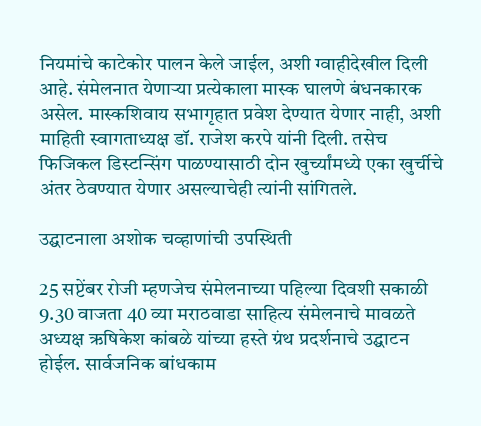नियमांचे काटेकोर पालन केले जाईल, अशी ग्वाहीदेखील दिली आहे. संमेलनात येणाऱ्या प्रत्येकाला मास्क घालणे बंधनकारक असेल. मास्कशिवाय सभागृहात प्रवेश देण्यात येणार नाही, अशी माहिती स्वागताध्यक्ष डॉ. राजेश करपे यांनी दिली. तसेच फिजिकल डिस्टन्सिंग पाळण्यासाठी दोन खुर्च्यांमध्ये एका खुर्चीचे अंतर ठेवण्यात येणार असल्याचेही त्यांनी सांगितले.

उद्घाटनाला अशोक चव्हाणांची उपस्थिती

25 सप्टेंबर रोजी म्हणजेच संमेलनाच्या पहिल्या दिवशी सकाळी 9.30 वाजता 40 व्या मराठवाडा साहित्य संमेलनाचे मावळते अध्यक्ष ऋषिकेश कांबळे यांच्या हस्ते ग्रंथ प्रदर्शनाचे उद्घाटन होईल. सार्वजनिक बांधकाम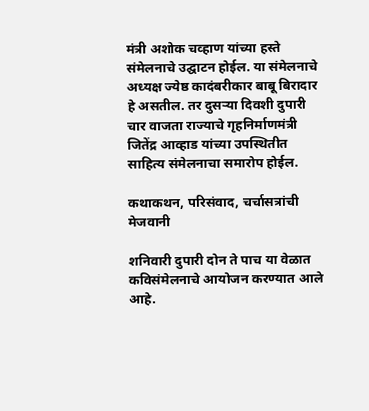मंत्री अशोक चव्हाण यांच्या हस्ते संमेलनाचे उद्घाटन होईल. या संमेलनाचे अध्यक्ष ज्येष्ठ कादंबरीकार बाबू बिरादार हे असतील. तर दुसऱ्या दिवशी दुपारी चार वाजता राज्याचे गृहनिर्माणमंत्री जितेंद्र आव्हाड यांच्या उपस्थितीत साहित्य संमेलनाचा समारोप होईल.

कथाकथन, परिसंवाद, चर्चासत्रांची मेजवानी

शनिवारी दुपारी दोन ते पाच या वेळात कविसंमेलनाचे आयोजन करण्यात आले आहे.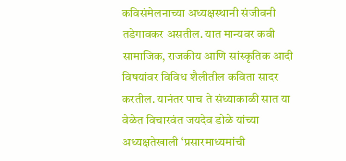कविसंमेलनाच्या अध्यक्षस्थानी संजीवनी तडेगावकर असतील. यात मान्यवर कवी सामाजिक, राजकीय आणि सांस्कृतिक आदी विषयांवर विविध शैलीतील कविता सादर करतील. यानंतर पाच ते संध्याकाळी सात या वेळेत विचारवंत जयदेव डोळे यांच्या अध्यक्षतेखाली ‘प्रसारमाध्यमांची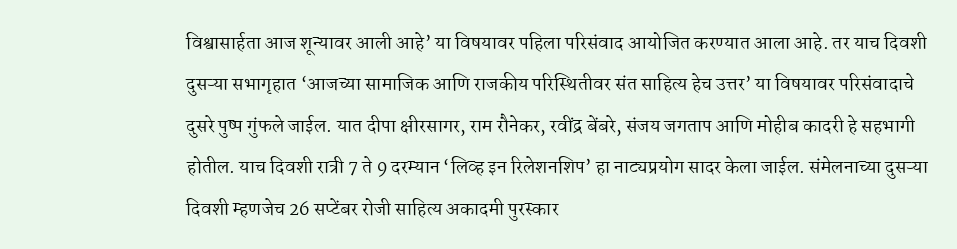विश्वासार्हता आज शून्यावर आली आहे’ या विषयावर पहिला परिसंवाद आयोजित करण्यात आला आहे. तर याच दिवशी दुसऱ्या सभागृहात ‘आजच्या सामाजिक आणि राजकीय परिस्थितीवर संत साहित्य हेच उत्तर’ या विषयावर परिसंवादाचे दुसरे पुष्प गुंफले जाईल. यात दीपा क्षीरसागर, राम रौनेकर, रवींद्र बेंबरे, संजय जगताप आणि मोहीब कादरी हे सहभागी होतील. याच दिवशी रात्री 7 ते 9 दरम्यान ‘लिव्ह इन रिलेशनशिप’ हा नाट्यप्रयोग सादर केला जाईल. संमेलनाच्या दुसऱ्या दिवशी म्हणजेच 26 सप्टेंबर रोजी साहित्य अकादमी पुरस्कार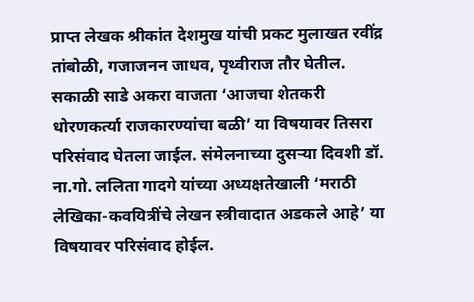प्राप्त लेखक श्रीकांत देशमुख यांची प्रकट मुलाखत रवींद्र तांबोळी, गजाजनन जाधव, पृथ्वीराज तौर घेतील. सकाळी साडे अकरा वाजता ‘आजचा शेतकरी धोरणकर्त्या राजकारण्यांचा बळी’ या विषयावर तिसरा परिसंवाद घेतला जाईल. संमेलनाच्या दुसऱ्या दिवशी डॉ. ना.गो. ललिता गादगे यांच्या अध्यक्षतेखाली ‘मराठी लेखिका-कवयित्रींचे लेखन स्त्रीवादात अडकले आहे’ या विषयावर परिसंवाद होईल.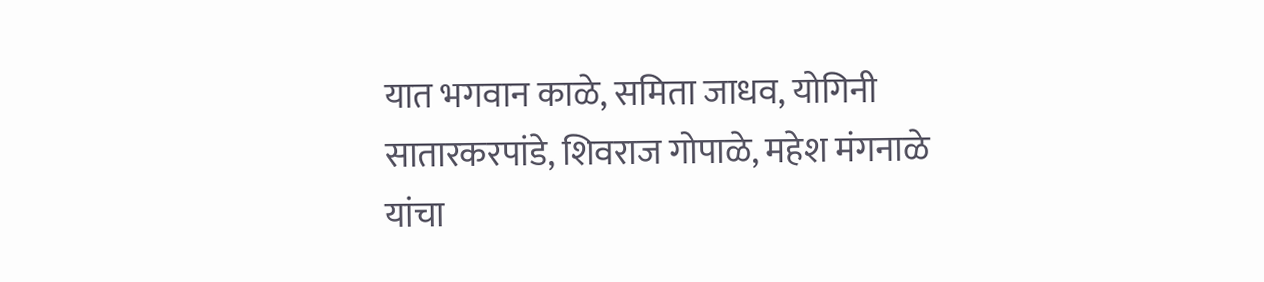यात भगवान काळे, समिता जाधव, योगिनी सातारकरपांडे, शिवराज गोपाळे, महेश मंगनाळे यांचा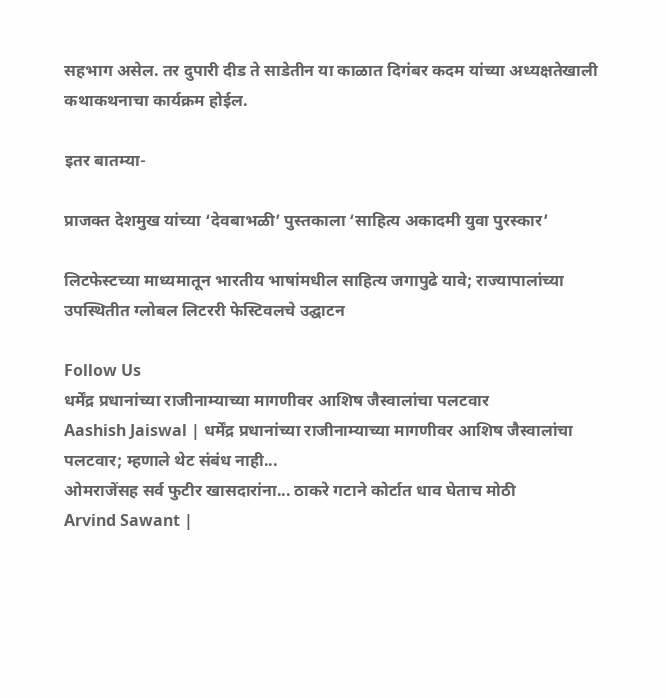सहभाग असेल. तर दुपारी दीड ते साडेतीन या काळात दिगंबर कदम यांच्या अध्यक्षतेखाली कथाकथनाचा कार्यक्रम होईल.

इतर बातम्या-

प्राजक्त देशमुख यांच्या ‘देवबाभळी’ पुस्तकाला ‘साहित्य अकादमी युवा पुरस्कार’

लिटफेस्टच्या माध्यमातून भारतीय भाषांमधील साहित्य जगापुढे यावे; राज्यापालांच्या उपस्थितीत ग्लोबल लिटररी फेस्टिवलचे उद्घाटन

Follow Us
धर्मेंद्र प्रधानांच्या राजीनाम्याच्या मागणीवर आशिष जैस्वालांचा पलटवार
Aashish Jaiswal | धर्मेंद्र प्रधानांच्या राजीनाम्याच्या मागणीवर आशिष जैस्वालांचा पलटवार; म्हणाले थेट संबंध नाही...
ओमराजेंसह सर्व फुटीर खासदारांना... ठाकरे गटाने कोर्टात धाव घेताच मोठी
Arvind Sawant |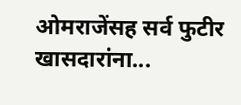ओमराजेंसह सर्व फुटीर खासदारांना...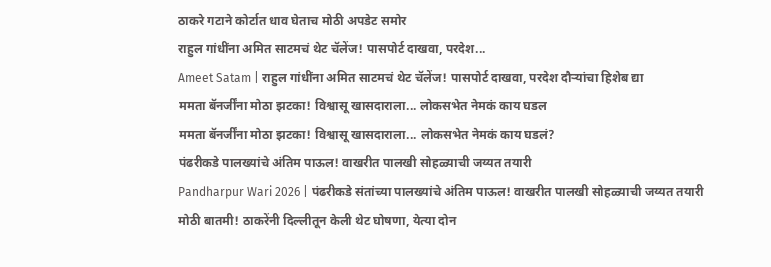ठाकरे गटाने कोर्टात धाव घेताच मोठी अपडेट समोर
राहुल गांधींना अमित साटमचं थेट चॅलेंज! पासपोर्ट दाखवा, परदेश...
Ameet Satam | राहुल गांधींना अमित साटमचं थेट चॅलेंज! पासपोर्ट दाखवा, परदेश दौऱ्यांचा हिशेब द्या
ममता बॅनर्जींना मोठा झटका! विश्वासू खासदाराला... लोकसभेत नेमकं काय घडल
ममता बॅनर्जींना मोठा झटका! विश्वासू खासदाराला... लोकसभेत नेमकं काय घडलं?
पंढरीकडे पालख्यांचे अंतिम पाऊल! वाखरीत पालखी सोहळ्याची जय्यत तयारी
Pandharpur Wari 2026 | पंढरीकडे संतांच्या पालख्यांचे अंतिम पाऊल! वाखरीत पालखी सोहळ्याची जय्यत तयारी
मोठी बातमी! ठाकरेंनी दिल्लीतून केली थेट घोषणा, येत्या दोन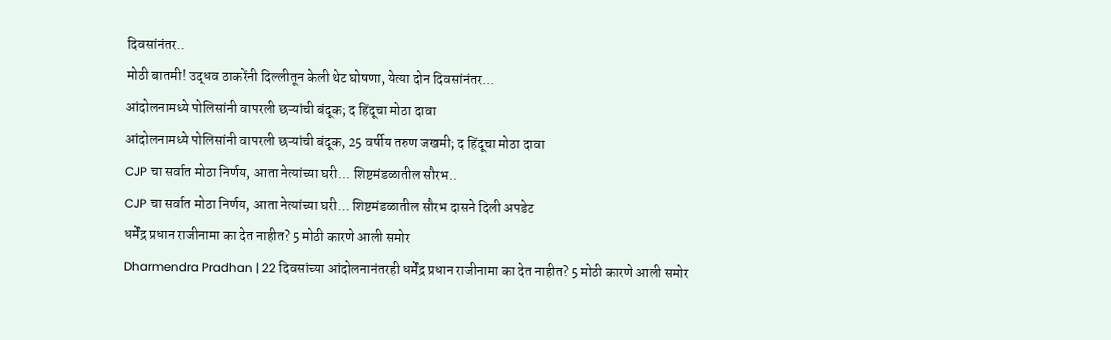दिवसांनंतर..
मोठी बातमी! उद्धव ठाकरेंनी दिल्लीतून केली थेट घोषणा, येत्या दोन दिवसांनंतर...
आंदोलनामध्ये पोलिसांनी वापरली छऱ्यांची बंदूक; द हिंदूचा मोठा दावा
आंदोलनामध्ये पोलिसांनी वापरली छऱ्यांची बंदूक, 25 वर्षीय तरुण जखमी; द हिंदूचा मोठा दावा
CJP चा सर्वात मोठा निर्णय, आता नेत्यांच्या घरी... शिष्टमंडळातील सौरभ..
CJP चा सर्वात मोठा निर्णय, आता नेत्यांच्या घरी... शिष्टमंडळातील सौरभ दासने दिली अपडेट
धर्मेंद्र प्रधान राजीनामा का देत नाहीत? 5 मोठी कारणे आली समोर
Dharmendra Pradhan | 22 दिवसांच्या आंदोलनानंतरही धर्मेंद्र प्रधान राजीनामा का देत नाहीत? 5 मोठी कारणे आली समोर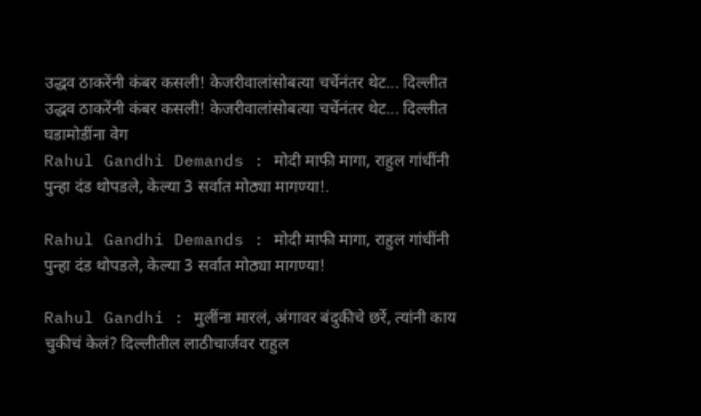उद्धव ठाकरेंनी कंबर कसली! केजरीवालांसोबत्या चर्चेनंतर थेट... दिल्लीत
उद्धव ठाकरेंनी कंबर कसली! केजरीवालांसोबत्या चर्चेनंतर थेट... दिल्लीत घडामोडींना वेग
Rahul Gandhi Demands : मोदी माफी मागा, राहुल गांधींनी पुन्हा दंड थोपडले, केल्या 3 सर्वात मोठ्या मागण्या!.

Rahul Gandhi Demands : मोदी माफी मागा, राहुल गांधींनी पुन्हा दंड थोपडले, केल्या 3 सर्वात मोठ्या मागण्या!

Rahul Gandhi : मुलींना मारलं, अंगावर बंदुकीचे छर्रे, त्यांनी काय चुकीचं केलं? दिल्लीतील लाठीचार्जवर राहुल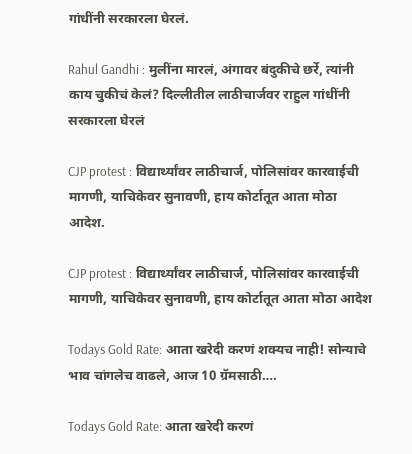गांधींनी सरकारला घेरलं.

Rahul Gandhi : मुलींना मारलं, अंगावर बंदुकीचे छर्रे, त्यांनी काय चुकीचं केलं? दिल्लीतील लाठीचार्जवर राहुल गांधींनी सरकारला घेरलं

CJP protest : विद्यार्थ्यांवर लाठीचार्ज, पोलिसांवर कारवाईची मागणी, याचिकेवर सुनावणी, हाय कोर्टातूत आता मोठा आदेश.

CJP protest : विद्यार्थ्यांवर लाठीचार्ज, पोलिसांवर कारवाईची मागणी, याचिकेवर सुनावणी, हाय कोर्टातूत आता मोठा आदेश

Todays Gold Rate: आता खरेदी करणं शक्यच नाही! सोन्याचे भाव चांगलेच वाढले, आज 10 ग्रॅमसाठी….

Todays Gold Rate: आता खरेदी करणं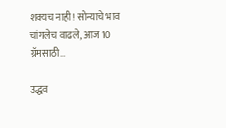शक्यच नाही! सोन्याचे भाव चांगलेच वाढले, आज 10 ग्रॅमसाठी…

उद्धव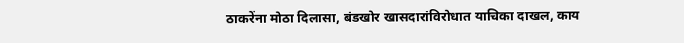ठाकरेंना मोठा दिलासा, बंडखोर खासदारांविरोधात याचिका दाखल, काय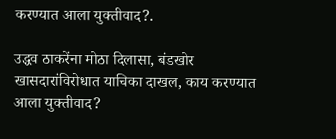करण्यात आला युक्तीवाद?.

उद्धव ठाकरेंना मोठा दिलासा, बंडखोर खासदारांविरोधात याचिका दाखल, काय करण्यात आला युक्तीवाद?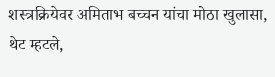शस्त्रक्रियेवर अमिताभ बच्चन यांचा मोठा खुलासा, थेट म्हटले,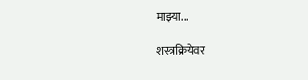माझ्या...

शस्त्रक्रियेवर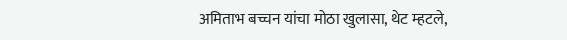अमिताभ बच्चन यांचा मोठा खुलासा, थेट म्हटले,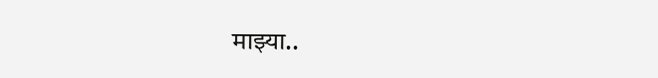माझ्या..